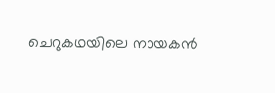ചെറുകഥയിലെ നായകൻ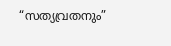“സത്യവ്രതനും”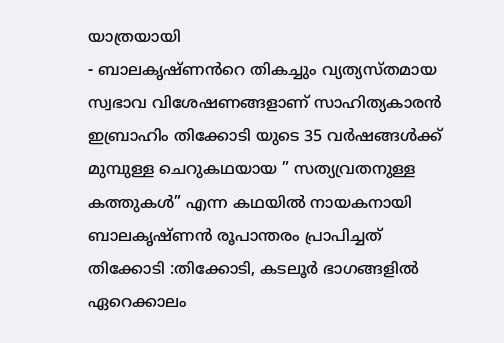യാത്രയായി
- ബാലകൃഷ്ണൻറെ തികച്ചും വ്യത്യസ്തമായ സ്വഭാവ വിശേഷണങ്ങളാണ് സാഹിത്യകാരൻ ഇബ്രാഹിം തിക്കോടി യുടെ 35 വർഷങ്ങൾക്ക് മുമ്പുള്ള ചെറുകഥയായ ” സത്യവ്രതനുള്ള കത്തുകൾ” എന്ന കഥയിൽ നായകനായി ബാലകൃഷ്ണൻ രൂപാന്തരം പ്രാപിച്ചത്
തിക്കോടി :തിക്കോടി, കടലൂർ ഭാഗങ്ങളിൽ ഏറെക്കാലം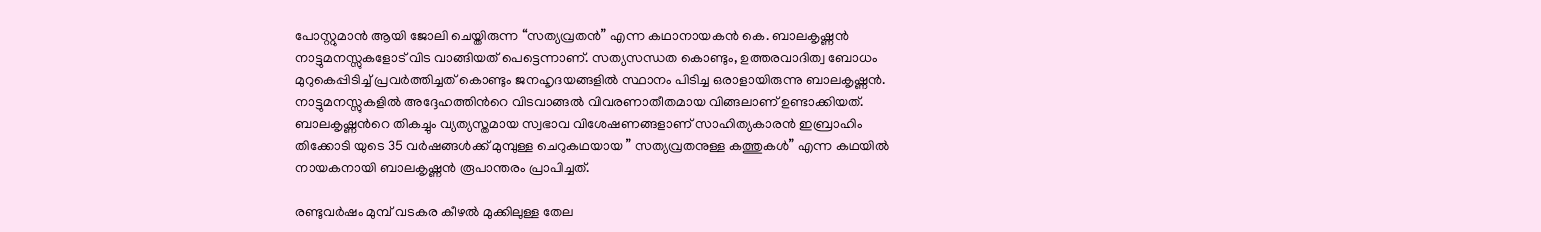പോസ്റ്റുമാൻ ആയി ജോലി ചെയ്തിരുന്ന “സത്യവ്രതൻ” എന്ന കഥാനായകൻ കെ. ബാലകൃഷ്ണൻ നാട്ടുമനസ്സുകളോട് വിട വാങ്ങിയത് പെട്ടെന്നാണ്. സത്യസന്ധത കൊണ്ടും, ഉത്തരവാദിത്വ ബോധം മുറുകെപ്പിടിച്ച് പ്രവർത്തിച്ചത് കൊണ്ടും ജനഹൃദയങ്ങളിൽ സ്ഥാനം പിടിച്ച ഒരാളായിരുന്നു ബാലകൃഷ്ണൻ. നാട്ടുമനസ്സുകളിൽ അദ്ദേഹത്തിൻറെ വിടവാങ്ങൽ വിവരണാതീതമായ വിങ്ങലാണ് ഉണ്ടാക്കിയത്. ബാലകൃഷ്ണൻറെ തികച്ചും വ്യത്യസ്തമായ സ്വഭാവ വിശേഷണങ്ങളാണ് സാഹിത്യകാരൻ ഇബ്രാഹിം തിക്കോടി യുടെ 35 വർഷങ്ങൾക്ക് മുമ്പുള്ള ചെറുകഥയായ ” സത്യവ്രതനുള്ള കത്തുകൾ” എന്ന കഥയിൽ നായകനായി ബാലകൃഷ്ണൻ രൂപാന്തരം പ്രാപിച്ചത്.

രണ്ടുവർഷം മുമ്പ് വടകര കീഴൽ മുക്കിലുള്ള തേല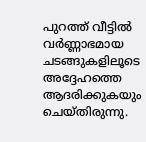പുറത്ത് വീട്ടിൽ വർണ്ണാഭമായ ചടങ്ങുകളിലൂടെ അദ്ദേഹത്തെ ആദരിക്കുകയും ചെയ്തിരുന്നു.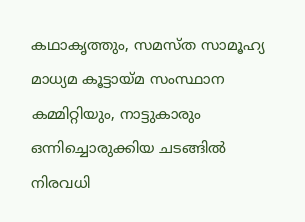കഥാകൃത്തും, സമസ്ത സാമൂഹ്യ മാധ്യമ കൂട്ടായ്മ സംസ്ഥാന കമ്മിറ്റിയും, നാട്ടുകാരും ഒന്നിച്ചൊരുക്കിയ ചടങ്ങിൽ നിരവധി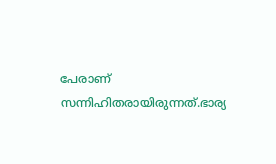പേരാണ് സന്നിഹിതരായിരുന്നത്.ഭാര്യ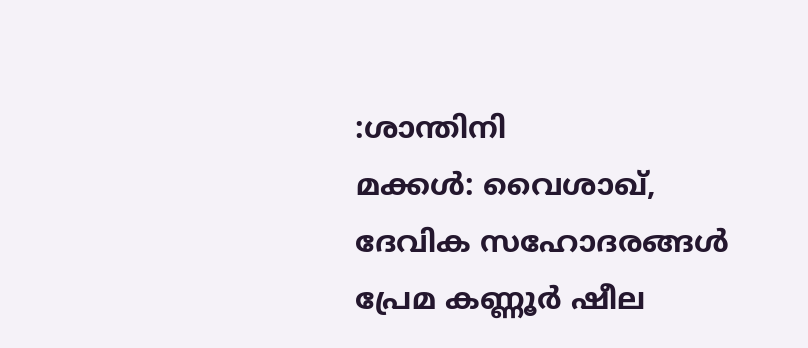:ശാന്തിനി
മക്കൾ: വൈശാഖ്, ദേവിക സഹോദരങ്ങൾ പ്രേമ കണ്ണൂർ ഷീല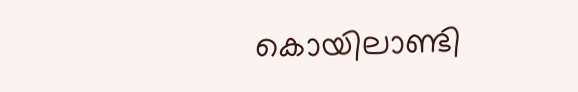കൊയിലാണ്ടി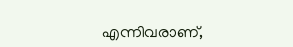എന്നിവരാണ്,